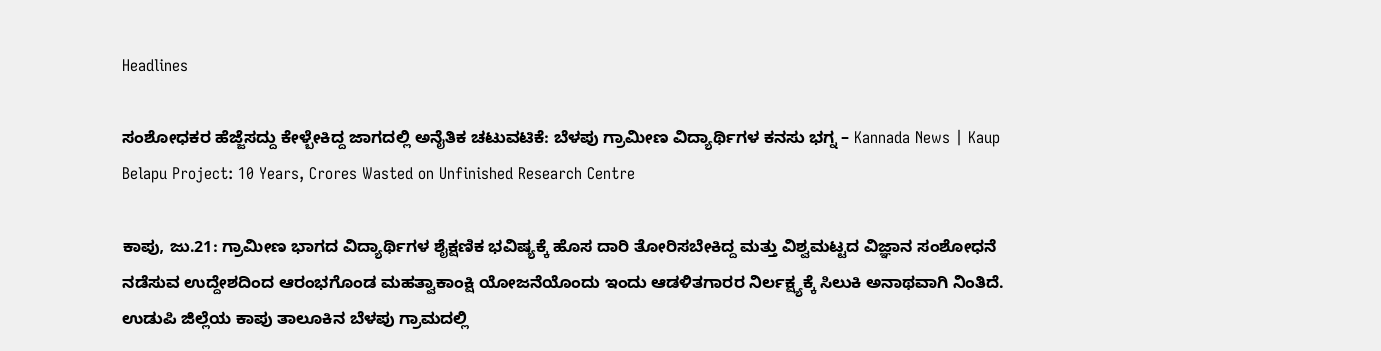Headlines

ಸಂಶೋಧಕರ ಹೆಜ್ಜೆಸದ್ದು ಕೇಳ್ಬೇಕಿದ್ದ ಜಾಗದಲ್ಲಿ ಅನೈತಿಕ ಚಟುವಟಿಕೆ: ಬೆಳಪು ಗ್ರಾಮೀಣ ವಿದ್ಯಾರ್ಥಿಗಳ ಕನಸು ಭಗ್ನ – Kannada News | Kaup Belapu Project: 10 Years, Crores Wasted on Unfinished Research Centre

ಕಾಪು, ಜು.21: ಗ್ರಾಮೀಣ ಭಾಗದ ವಿದ್ಯಾರ್ಥಿಗಳ ಶೈಕ್ಷಣಿಕ ಭವಿಷ್ಯಕ್ಕೆ ಹೊಸ ದಾರಿ ತೋರಿಸಬೇಕಿದ್ದ ಮತ್ತು ವಿಶ್ವಮಟ್ಟದ ವಿಜ್ಞಾನ ಸಂಶೋಧನೆ ನಡೆಸುವ ಉದ್ದೇಶದಿಂದ ಆರಂಭಗೊಂಡ ಮಹತ್ವಾಕಾಂಕ್ಷಿ ಯೋಜನೆಯೊಂದು ಇಂದು ಆಡಳಿತಗಾರರ ನಿರ್ಲಕ್ಷ್ಯಕ್ಕೆ ಸಿಲುಕಿ ಅನಾಥವಾಗಿ ನಿಂತಿದೆ. ಉಡುಪಿ ಜಿಲ್ಲೆಯ ಕಾಪು ತಾಲೂಕಿನ ಬೆಳಪು ಗ್ರಾಮದಲ್ಲಿ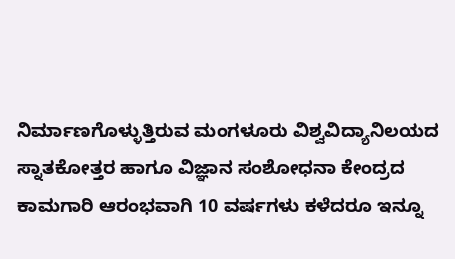ನಿರ್ಮಾಣಗೊಳ್ಳುತ್ತಿರುವ ಮಂಗಳೂರು ವಿಶ್ವವಿದ್ಯಾನಿಲಯದ ಸ್ನಾತಕೋತ್ತರ ಹಾಗೂ ವಿಜ್ಞಾನ ಸಂಶೋಧನಾ ಕೇಂದ್ರದ ಕಾಮಗಾರಿ ಆರಂಭವಾಗಿ 10 ವರ್ಷಗಳು ಕಳೆದರೂ ಇನ್ನೂ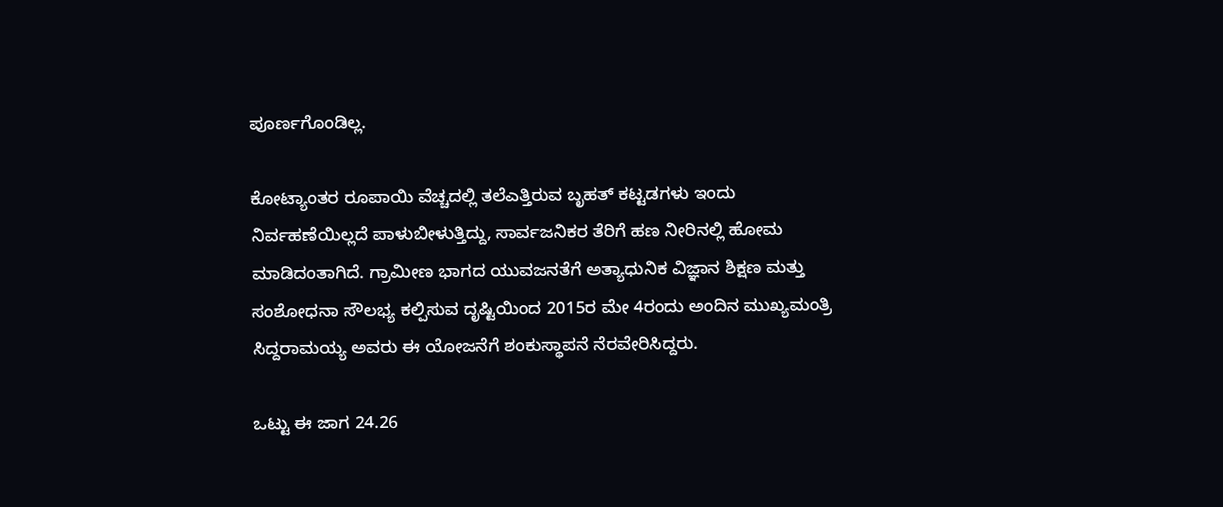ಪೂರ್ಣಗೊಂಡಿಲ್ಲ.

ಕೋಟ್ಯಾಂತರ ರೂಪಾಯಿ ವೆಚ್ಚದಲ್ಲಿ ತಲೆಎತ್ತಿರುವ ಬೃಹತ್ ಕಟ್ಟಡಗಳು ಇಂದು ನಿರ್ವಹಣೆಯಿಲ್ಲದೆ ಪಾಳುಬೀಳುತ್ತಿದ್ದು, ಸಾರ್ವಜನಿಕರ ತೆರಿಗೆ ಹಣ ನೀರಿನಲ್ಲಿ ಹೋಮ ಮಾಡಿದಂತಾಗಿದೆ. ಗ್ರಾಮೀಣ ಭಾಗದ ಯುವಜನತೆಗೆ ಅತ್ಯಾಧುನಿಕ ವಿಜ್ಞಾನ ಶಿಕ್ಷಣ ಮತ್ತು ಸಂಶೋಧನಾ ಸೌಲಭ್ಯ ಕಲ್ಪಿಸುವ ದೃಷ್ಟಿಯಿಂದ 2015ರ ಮೇ 4ರಂದು ಅಂದಿನ ಮುಖ್ಯಮಂತ್ರಿ ಸಿದ್ದರಾಮಯ್ಯ ಅವರು ಈ ಯೋಜನೆಗೆ ಶಂಕುಸ್ಥಾಪನೆ ನೆರವೇರಿಸಿದ್ದರು.

ಒಟ್ಟು ಈ ಜಾಗ 24.26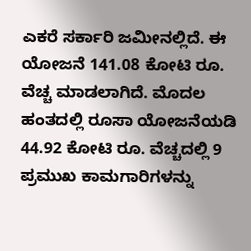ಎಕರೆ ಸರ್ಕಾರಿ ಜಮೀನಲ್ಲಿದೆ. ಈ ಯೋಜನೆ 141.08 ಕೋಟಿ ರೂ. ವೆಚ್ಚ ಮಾಡಲಾಗಿದೆ. ಮೊದಲ ಹಂತದಲ್ಲಿ ರೂಸಾ ಯೋಜನೆಯಡಿ 44.92 ಕೋಟಿ ರೂ. ವೆಚ್ಚದಲ್ಲಿ 9 ಪ್ರಮುಖ ಕಾಮಗಾರಿಗಳನ್ನು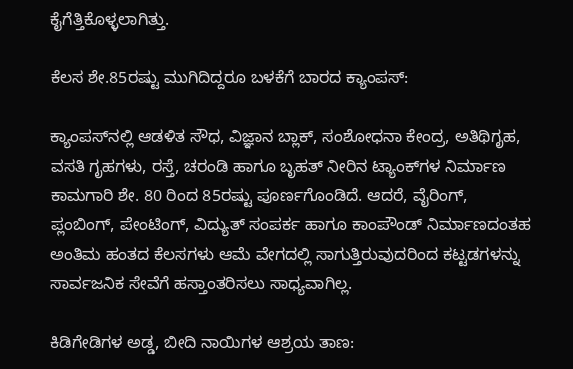ಕೈಗೆತ್ತಿಕೊಳ್ಳಲಾಗಿತ್ತು.

ಕೆಲಸ ಶೇ.85ರಷ್ಟು ಮುಗಿದಿದ್ದರೂ ಬಳಕೆಗೆ ಬಾರದ ಕ್ಯಾಂಪಸ್:

ಕ್ಯಾಂಪಸ್‌ನಲ್ಲಿ ಆಡಳಿತ ಸೌಧ, ವಿಜ್ಞಾನ ಬ್ಲಾಕ್, ಸಂಶೋಧನಾ ಕೇಂದ್ರ, ಅತಿಥಿಗೃಹ, ವಸತಿ ಗೃಹಗಳು, ರಸ್ತೆ, ಚರಂಡಿ ಹಾಗೂ ಬೃಹತ್ ನೀರಿನ ಟ್ಯಾಂಕ್‌ಗಳ ನಿರ್ಮಾಣ ಕಾಮಗಾರಿ ಶೇ. 80 ರಿಂದ 85ರಷ್ಟು ಪೂರ್ಣಗೊಂಡಿದೆ. ಆದರೆ, ವೈರಿಂಗ್, ಪ್ಲಂಬಿಂಗ್, ಪೇಂಟಿಂಗ್, ವಿದ್ಯುತ್ ಸಂಪರ್ಕ ಹಾಗೂ ಕಾಂಪೌಂಡ್ ನಿರ್ಮಾಣದಂತಹ ಅಂತಿಮ ಹಂತದ ಕೆಲಸಗಳು ಆಮೆ ವೇಗದಲ್ಲಿ ಸಾಗುತ್ತಿರುವುದರಿಂದ ಕಟ್ಟಡಗಳನ್ನು ಸಾರ್ವಜನಿಕ ಸೇವೆಗೆ ಹಸ್ತಾಂತರಿಸಲು ಸಾಧ್ಯವಾಗಿಲ್ಲ.

ಕಿಡಿಗೇಡಿಗಳ ಅಡ್ಡ, ಬೀದಿ ನಾಯಿಗಳ ಆಶ್ರಯ ತಾಣ: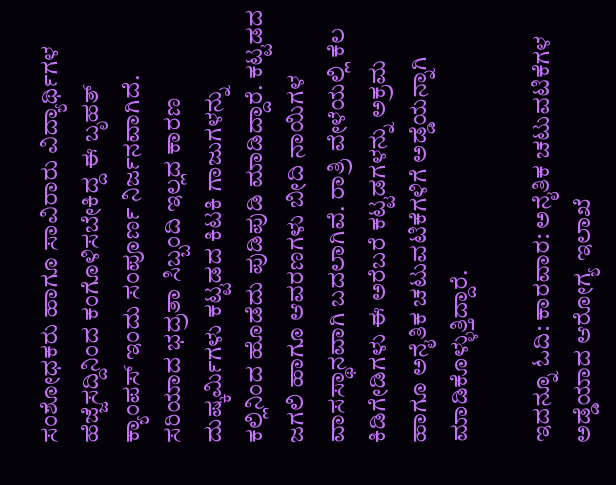ಸಂಶೋಧಕರು ಹಾಗೂ ಸಾವಿರಾರು ವಿದ್ಯಾರ್ಥಿಗಳ ಹೆಜ್ಜೆಸದ್ದಿನಿಂದ ಕಂಗೊಳಿಸಬೇಕಿದ್ದ ಈ ಬೃಹತ್ ಕ್ಯಾಂಪಸ್ ಇಂದು ಸಂಪೂರ್ಣ ನಿರ್ಜನವಾಗಿದೆ. ಸರಿಯಾದ ಭದ್ರತಾ ಸಿಬ್ಬಂದಿ ಇಲ್ಲದ ಕಾರಣ ದುಷ್ಕರ್ಮಿಗಳು ಕಟ್ಟಡದ ಕಿಟಕಿ ಗಾಜುಗಳನ್ನು ಕಲ್ಲಿನಿಂದ ಹೊಡೆದು ಪುಡಿಪುಡಿ ಮಾಡಿದ್ದಾರೆ. ಕಟ್ಟಡದ ಜಗಲಿ ಹಾಗೂ ಆವರಣಗಳು ಬೀದಿ ನಾಯಿಗಳ ವಾಸಸ್ಥಾನವಾಗಿ ಬದಲಾಗಿವೆ. ರಾತ್ರಿ ವೇಳೆಯಲ್ಲಿ ಕೆಲ ಕಿಡಿಗೇಡಿಗಳು ಈ ಅರೆಬರೆ ಕಟ್ಟಡಗಳನ್ನು ಅಕ್ರಮ ಹಾಗೂ ಅನೈತಿಕ ಚಟುವಟಿಕೆಗಳಿಗೆ ಅಡ್ಡೆಯನ್ನಾಗಿ ಮಾಡಿಕೊಳ್ಳುತ್ತಿದ್ದಾರೆ.

ಇದನ್ನೂ ಓದಿ: ಕಾರವಾರ: ಅನೈತಿಕ ಚಟುವಟಿಕೆಗಳ ಅಡ್ಡೆಯಾದ ಆರೋಗ್ಯ ಇಲಾಖೆ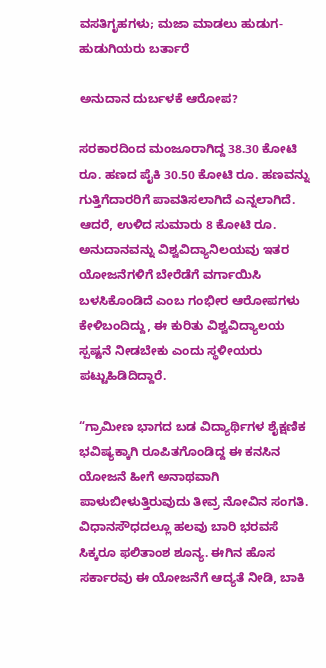ವಸತಿಗೃಹಗಳು; ಮಜಾ ಮಾಡಲು ಹುಡುಗ-ಹುಡುಗಿಯರು ಬರ್ತಾರೆ

ಅನುದಾನ ದುರ್ಬಳಕೆ ಆರೋಪ?

ಸರಕಾರದಿಂದ ಮಂಜೂರಾಗಿದ್ದ 38.30 ಕೋಟಿ ರೂ. ಹಣದ ಪೈಕಿ 30.50 ಕೋಟಿ ರೂ. ಹಣವನ್ನು ಗುತ್ತಿಗೆದಾರರಿಗೆ ಪಾವತಿಸಲಾಗಿದೆ ಎನ್ನಲಾಗಿದೆ. ಆದರೆ, ಉಳಿದ ಸುಮಾರು 8 ಕೋಟಿ ರೂ. ಅನುದಾನವನ್ನು ವಿಶ್ವವಿದ್ಯಾನಿಲಯವು ಇತರ ಯೋಜನೆಗಳಿಗೆ ಬೇರೆಡೆಗೆ ವರ್ಗಾಯಿಸಿ ಬಳಸಿಕೊಂಡಿದೆ ಎಂಬ ಗಂಭೀರ ಆರೋಪಗಳು ಕೇಳಿಬಂದಿದ್ದು, ಈ ಕುರಿತು ವಿಶ್ವವಿದ್ಯಾಲಯ ಸ್ಪಷ್ಟನೆ ನೀಡಬೇಕು ಎಂದು ಸ್ಥಳೀಯರು ಪಟ್ಟುಹಿಡಿದಿದ್ದಾರೆ.

“ಗ್ರಾಮೀಣ ಭಾಗದ ಬಡ ವಿದ್ಯಾರ್ಥಿಗಳ ಶೈಕ್ಷಣಿಕ ಭವಿಷ್ಯಕ್ಕಾಗಿ ರೂಪಿತಗೊಂಡಿದ್ದ ಈ ಕನಸಿನ ಯೋಜನೆ ಹೀಗೆ ಅನಾಥವಾಗಿ ಪಾಳುಬೀಳುತ್ತಿರುವುದು ತೀವ್ರ ನೋವಿನ ಸಂಗತಿ. ವಿಧಾನಸೌಧದಲ್ಲೂ ಹಲವು ಬಾರಿ ಭರವಸೆ ಸಿಕ್ಕರೂ ಫಲಿತಾಂಶ ಶೂನ್ಯ. ಈಗಿನ ಹೊಸ ಸರ್ಕಾರವು ಈ ಯೋಜನೆಗೆ ಆದ್ಯತೆ ನೀಡಿ, ಬಾಕಿ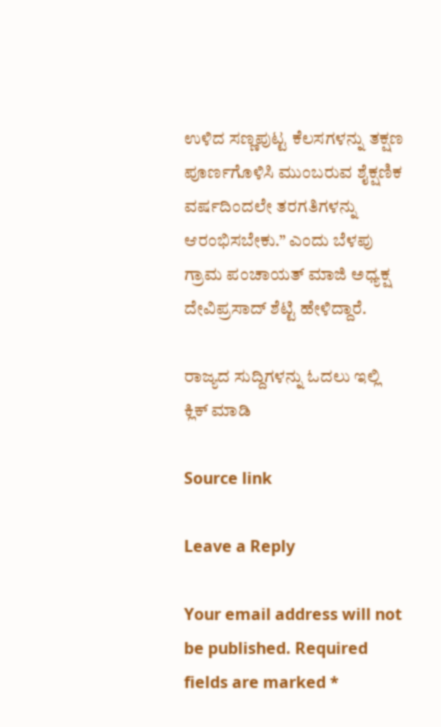ಉಳಿದ ಸಣ್ಣಪುಟ್ಟ ಕೆಲಸಗಳನ್ನು ತಕ್ಷಣ ಪೂರ್ಣಗೊಳಿಸಿ ಮುಂಬರುವ ಶೈಕ್ಷಣಿಕ ವರ್ಷದಿಂದಲೇ ತರಗತಿಗಳನ್ನು ಆರಂಭಿಸಬೇಕು.” ಎಂದು ಬೆಳಪು ಗ್ರಾಮ ಪಂಚಾಯತ್ ಮಾಜಿ ಅಧ್ಯಕ್ಷ ದೇವಿಪ್ರಸಾದ್ ಶೆಟ್ಟಿ ಹೇಳಿದ್ದಾರೆ.

ರಾಜ್ಯದ ಸುದ್ದಿಗಳನ್ನು ಓದಲು ಇಲ್ಲಿ ಕ್ಲಿಕ್ ಮಾಡಿ

Source link

Leave a Reply

Your email address will not be published. Required fields are marked *